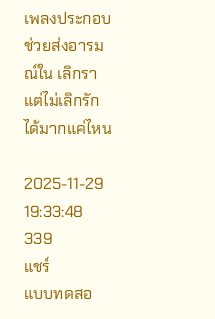เพลงประกอบช่วยส่งอารมณ์ใน เลิกรา แต่ไม่เลิกรัก ได้มากแค่ไหน

2025-11-29 19:33:48
339
แชร์
แบบทดสอ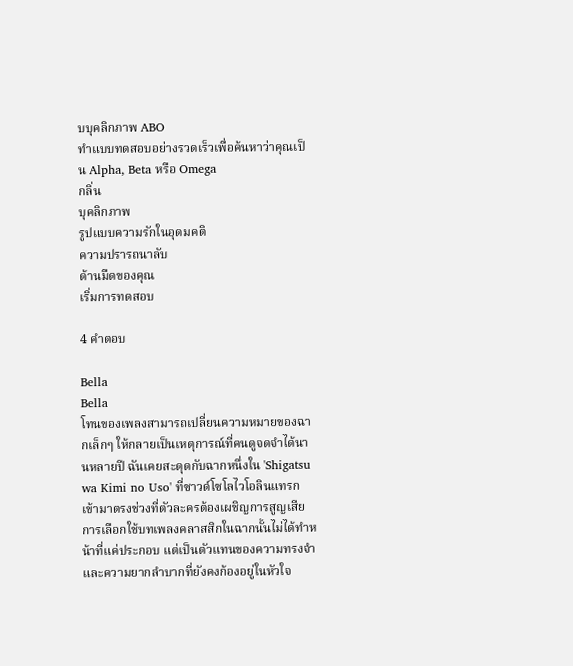บบุคลิกภาพ ABO
ทำแบบทดสอบอย่างรวดเร็วเพื่อค้นหาว่าคุณเป็น Alpha, Beta หรือ Omega
กลิ่น
บุคลิกภาพ
รูปแบบความรักในอุดมคติ
ความปรารถนาลับ
ด้านมืดของคุณ
เริ่มการทดสอบ

4 คำตอบ

Bella
Bella
โทนของเพลงสามารถเปลี่ยนความหมายของฉากเล็กๆ ให้กลายเป็นเหตุการณ์ที่คนดูจดจำได้นานหลายปี ฉันเคยสะดุดกับฉากหนึ่งใน 'Shigatsu wa Kimi no Uso' ที่ซาวด์โซโลไวโอลินแทรกเข้ามาตรงช่วงที่ตัวละครต้องเผชิญการสูญเสีย การเลือกใช้บทเพลงคลาสสิกในฉากนั้นไม่ได้ทำหน้าที่แค่ประกอบ แต่เป็นตัวแทนของความทรงจำและความยากลำบากที่ยังคงก้องอยู่ในหัวใจ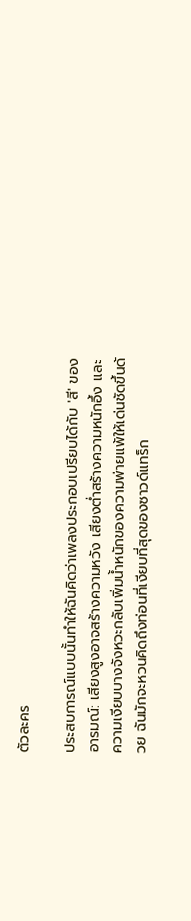ตัวละคร

ประสบการณ์แบบนั้นทำให้ฉันคิดว่าเพลงประกอบเปรียบได้กับ 'สี' ของอารมณ์: เสียงสูงอาจสร้างความหวัง เสียงต่ำสร้างความหนักอึ้ง และความเงียบบางจังหวะกลับเพิ่มน้ำหนักของความพ่ายแพ้ให้เด่นชัดขึ้นด้วย ฉันมักจะหวนคิดถึงท่อนที่เงียบที่สุดของซาวด์แทร็ก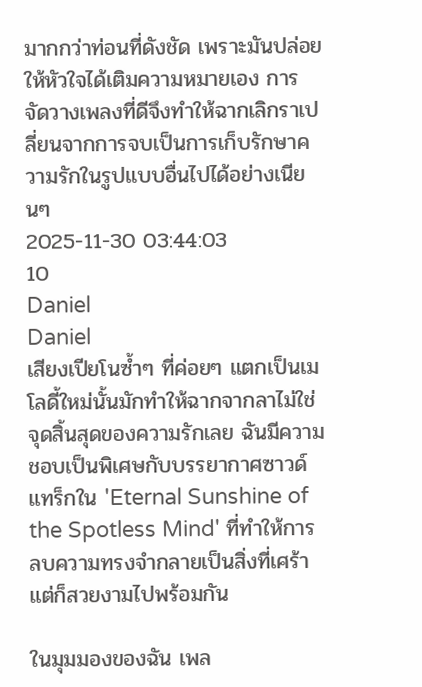มากกว่าท่อนที่ดังชัด เพราะมันปล่อยให้หัวใจได้เติมความหมายเอง การจัดวางเพลงที่ดีจึงทำให้ฉากเลิกราเปลี่ยนจากการจบเป็นการเก็บรักษาความรักในรูปแบบอื่นไปได้อย่างเนียนๆ
2025-11-30 03:44:03
10
Daniel
Daniel
เสียงเปียโนซ้ำๆ ที่ค่อยๆ แตกเป็นเมโลดี้ใหม่นั้นมักทำให้ฉากจากลาไม่ใช่จุดสิ้นสุดของความรักเลย ฉันมีความชอบเป็นพิเศษกับบรรยากาศซาวด์แทร็กใน 'Eternal Sunshine of the Spotless Mind' ที่ทำให้การลบความทรงจำกลายเป็นสิ่งที่เศร้า แต่ก็สวยงามไปพร้อมกัน

ในมุมมองของฉัน เพล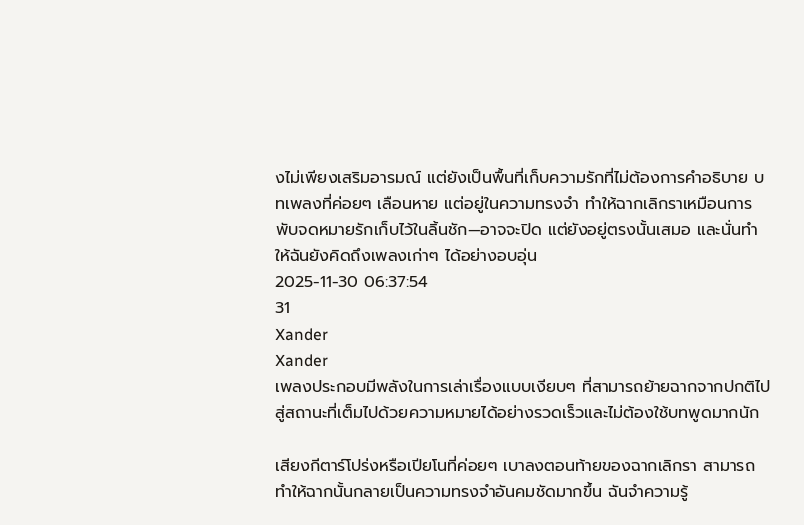งไม่เพียงเสริมอารมณ์ แต่ยังเป็นพื้นที่เก็บความรักที่ไม่ต้องการคำอธิบาย บทเพลงที่ค่อยๆ เลือนหาย แต่อยู่ในความทรงจำ ทำให้ฉากเลิกราเหมือนการพับจดหมายรักเก็บไว้ในลิ้นชัก—อาจจะปิด แต่ยังอยู่ตรงนั้นเสมอ และนั่นทำให้ฉันยังคิดถึงเพลงเก่าๆ ได้อย่างอบอุ่น
2025-11-30 06:37:54
31
Xander
Xander
เพลงประกอบมีพลังในการเล่าเรื่องแบบเงียบๆ ที่สามารถย้ายฉากจากปกติไปสู่สถานะที่เต็มไปด้วยความหมายได้อย่างรวดเร็วและไม่ต้องใช้บทพูดมากนัก

เสียงกีตาร์โปร่งหรือเปียโนที่ค่อยๆ เบาลงตอนท้ายของฉากเลิกรา สามารถทำให้ฉากนั้นกลายเป็นความทรงจำอันคมชัดมากขึ้น ฉันจำความรู้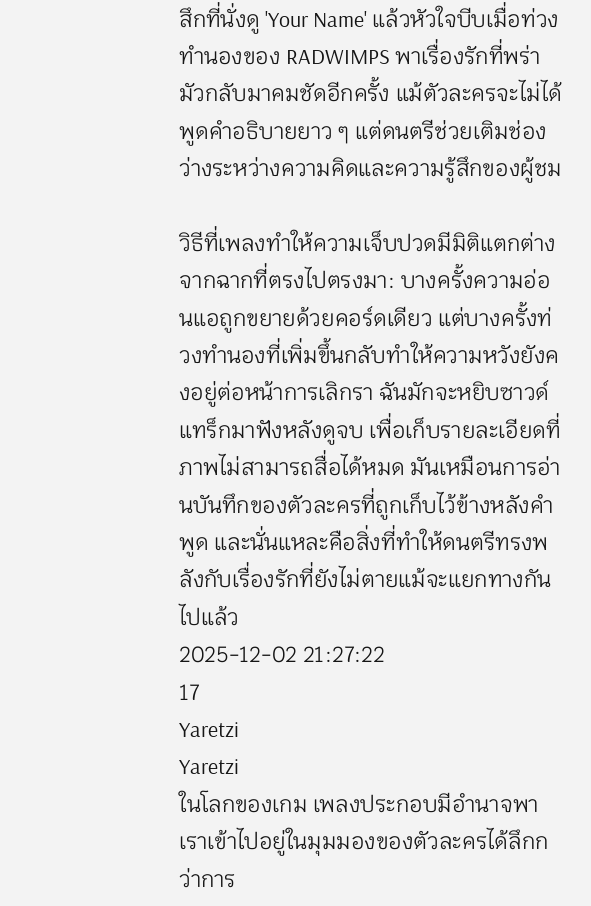สึกที่นั่งดู 'Your Name' แล้วหัวใจบีบเมื่อท่วงทำนองของ RADWIMPS พาเรื่องรักที่พร่ามัวกลับมาคมชัดอีกครั้ง แม้ตัวละครจะไม่ได้พูดคำอธิบายยาว ๆ แต่ดนตรีช่วยเติมช่องว่างระหว่างความคิดและความรู้สึกของผู้ชม

วิธีที่เพลงทำให้ความเจ็บปวดมีมิติแตกต่างจากฉากที่ตรงไปตรงมา: บางครั้งความอ่อนแอถูกขยายด้วยคอร์ดเดียว แต่บางครั้งท่วงทำนองที่เพิ่มขึ้นกลับทำให้ความหวังยังคงอยู่ต่อหน้าการเลิกรา ฉันมักจะหยิบซาวด์แทร็กมาฟังหลังดูจบ เพื่อเก็บรายละเอียดที่ภาพไม่สามารถสื่อได้หมด มันเหมือนการอ่านบันทึกของตัวละครที่ถูกเก็บไว้ข้างหลังคำพูด และนั่นแหละคือสิ่งที่ทำให้ดนตรีทรงพลังกับเรื่องรักที่ยังไม่ตายแม้จะแยกทางกันไปแล้ว
2025-12-02 21:27:22
17
Yaretzi
Yaretzi
ในโลกของเกม เพลงประกอบมีอำนาจพาเราเข้าไปอยู่ในมุมมองของตัวละครได้ลึกกว่าการ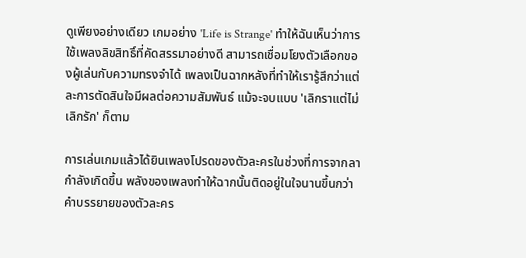ดูเพียงอย่างเดียว เกมอย่าง 'Life is Strange' ทำให้ฉันเห็นว่าการใช้เพลงลิขสิทธิ์ที่คัดสรรมาอย่างดี สามารถเชื่อมโยงตัวเลือกของผู้เล่นกับความทรงจำได้ เพลงเป็นฉากหลังที่ทำให้เรารู้สึกว่าแต่ละการตัดสินใจมีผลต่อความสัมพันธ์ แม้จะจบแบบ 'เลิกราแต่ไม่เลิกรัก' ก็ตาม

การเล่นเกมแล้วได้ยินเพลงโปรดของตัวละครในช่วงที่การจากลากำลังเกิดขึ้น พลังของเพลงทำให้ฉากนั้นติดอยู่ในใจนานขึ้นกว่าคำบรรยายของตัวละคร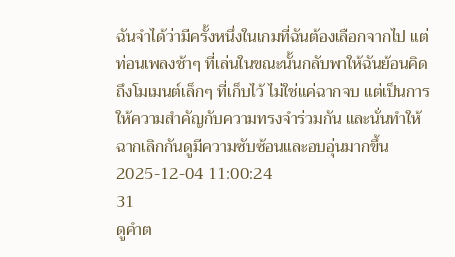ฉันจำได้ว่ามีครั้งหนึ่งในเกมที่ฉันต้องเลือกจากไป แต่ท่อนเพลงช้าๆ ที่เล่นในขณะนั้นกลับพาให้ฉันย้อนคิดถึงโมเมนต์เล็กๆ ที่เก็บไว้ ไม่ใช่แค่ฉากจบ แต่เป็นการให้ความสำคัญกับความทรงจำร่วมกัน และนั่นทำให้ฉากเลิกกันดูมีความซับซ้อนและอบอุ่นมากขึ้น
2025-12-04 11:00:24
31
ดูคำต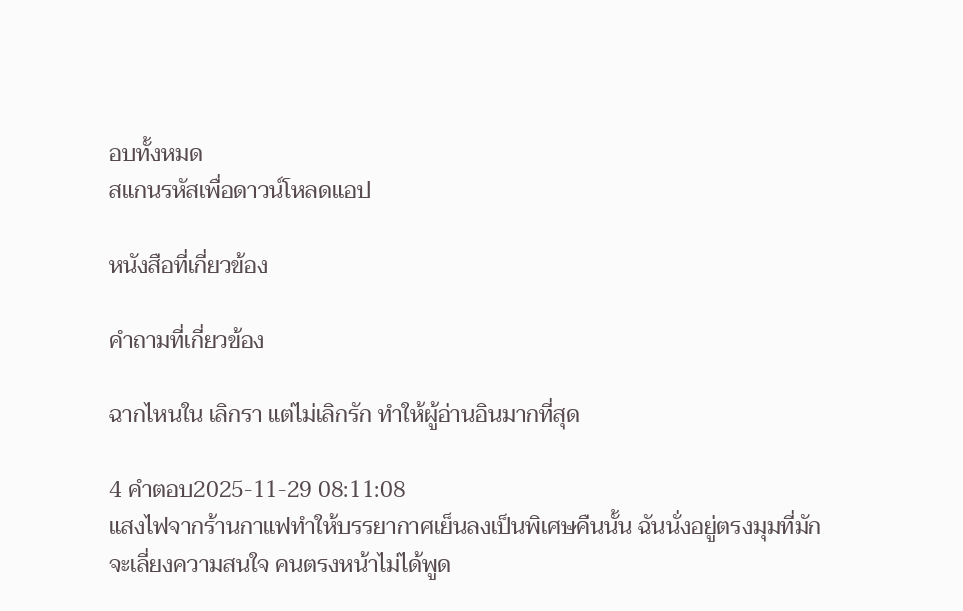อบทั้งหมด
สแกนรหัสเพื่อดาวน์โหลดแอป

หนังสือที่เกี่ยวข้อง

คำถามที่เกี่ยวข้อง

ฉากไหนใน เลิกรา แต่ไม่เลิกรัก ทำให้ผู้อ่านอินมากที่สุด

4 คำตอบ2025-11-29 08:11:08
แสงไฟจากร้านกาแฟทำให้บรรยากาศเย็นลงเป็นพิเศษคืนนั้น ฉันนั่งอยู่ตรงมุมที่มักจะเลี่ยงความสนใจ คนตรงหน้าไม่ได้พูด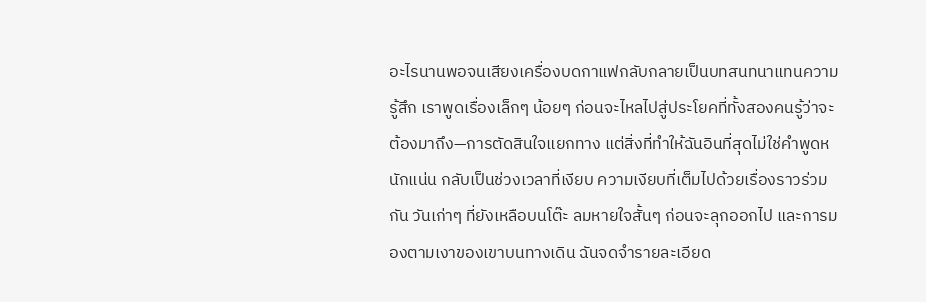อะไรนานพอจนเสียงเครื่องบดกาแฟกลับกลายเป็นบทสนทนาแทนความรู้สึก เราพูดเรื่องเล็กๆ น้อยๆ ก่อนจะไหลไปสู่ประโยคที่ทั้งสองคนรู้ว่าจะต้องมาถึง—การตัดสินใจแยกทาง แต่สิ่งที่ทำให้ฉันอินที่สุดไม่ใช่คำพูดหนักแน่น กลับเป็นช่วงเวลาที่เงียบ ความเงียบที่เต็มไปด้วยเรื่องราวร่วมกัน วันเก่าๆ ที่ยังเหลือบนโต๊ะ ลมหายใจสั้นๆ ก่อนจะลุกออกไป และการมองตามเงาของเขาบนทางเดิน ฉันจดจำรายละเอียด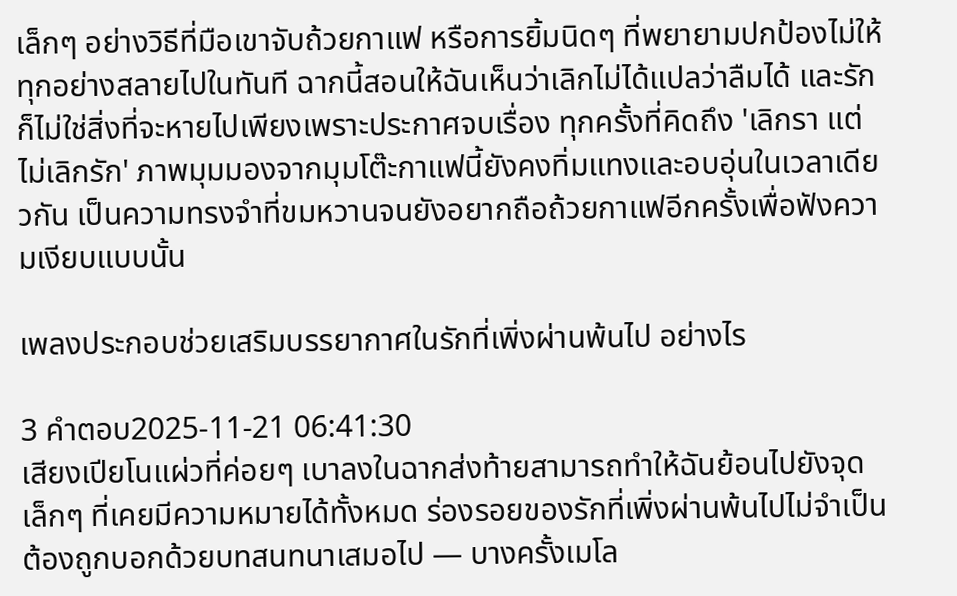เล็กๆ อย่างวิธีที่มือเขาจับถ้วยกาแฟ หรือการยิ้มนิดๆ ที่พยายามปกป้องไม่ให้ทุกอย่างสลายไปในทันที ฉากนี้สอนให้ฉันเห็นว่าเลิกไม่ได้แปลว่าลืมได้ และรักก็ไม่ใช่สิ่งที่จะหายไปเพียงเพราะประกาศจบเรื่อง ทุกครั้งที่คิดถึง 'เลิกรา แต่ไม่เลิกรัก' ภาพมุมมองจากมุมโต๊ะกาแฟนี้ยังคงทิ่มแทงและอบอุ่นในเวลาเดียวกัน เป็นความทรงจำที่ขมหวานจนยังอยากถือถ้วยกาแฟอีกครั้งเพื่อฟังความเงียบแบบนั้น

เพลงประกอบช่วยเสริมบรรยากาศในรักที่เพิ่งผ่านพ้นไป อย่างไร

3 คำตอบ2025-11-21 06:41:30
เสียงเปียโนแผ่วที่ค่อยๆ เบาลงในฉากส่งท้ายสามารถทำให้ฉันย้อนไปยังจุดเล็กๆ ที่เคยมีความหมายได้ทั้งหมด ร่องรอยของรักที่เพิ่งผ่านพ้นไปไม่จำเป็นต้องถูกบอกด้วยบทสนทนาเสมอไป — บางครั้งเมโล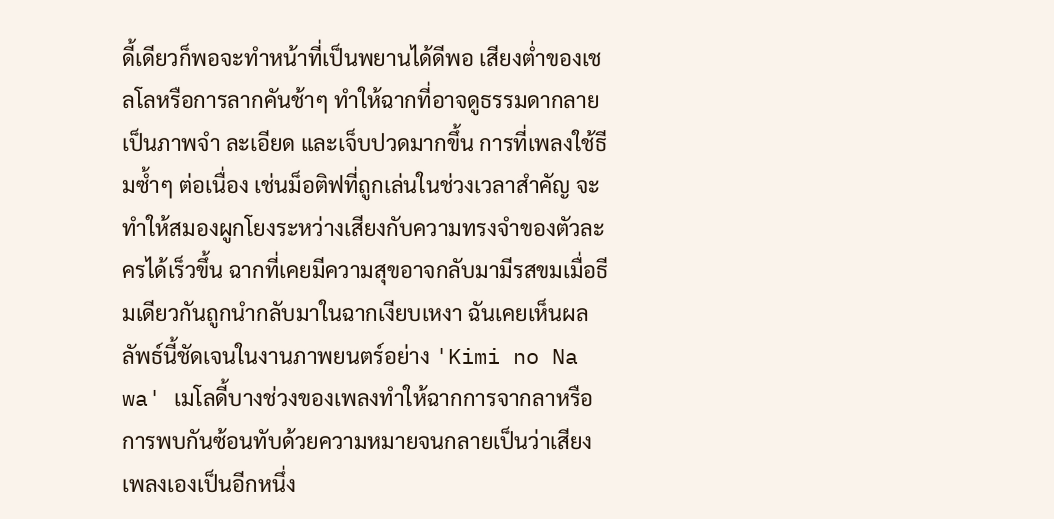ดี้เดียวก็พอจะทำหน้าที่เป็นพยานได้ดีพอ เสียงต่ำของเชลโลหรือการลากคันช้าๆ ทำให้ฉากที่อาจดูธรรมดากลายเป็นภาพจำ ละเอียด และเจ็บปวดมากขึ้น การที่เพลงใช้ธีมซ้ำๆ ต่อเนื่อง เช่นม็อติฟที่ถูกเล่นในช่วงเวลาสำคัญ จะทำให้สมองผูกโยงระหว่างเสียงกับความทรงจำของตัวละครได้เร็วขึ้น ฉากที่เคยมีความสุขอาจกลับมามีรสขมเมื่อธีมเดียวกันถูกนำกลับมาในฉากเงียบเหงา ฉันเคยเห็นผลลัพธ์นี้ชัดเจนในงานภาพยนตร์อย่าง 'Kimi no Na wa' เมโลดี้บางช่วงของเพลงทำให้ฉากการจากลาหรือการพบกันซ้อนทับด้วยความหมายจนกลายเป็นว่าเสียงเพลงเองเป็นอีกหนึ่ง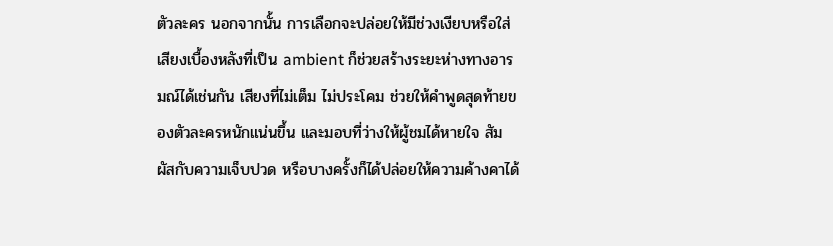ตัวละคร นอกจากนั้น การเลือกจะปล่อยให้มีช่วงเงียบหรือใส่เสียงเบื้องหลังที่เป็น ambient ก็ช่วยสร้างระยะห่างทางอารมณ์ได้เช่นกัน เสียงที่ไม่เต็ม ไม่ประโคม ช่วยให้คำพูดสุดท้ายของตัวละครหนักแน่นขึ้น และมอบที่ว่างให้ผู้ชมได้หายใจ สัมผัสกับความเจ็บปวด หรือบางครั้งก็ได้ปล่อยให้ความค้างคาได้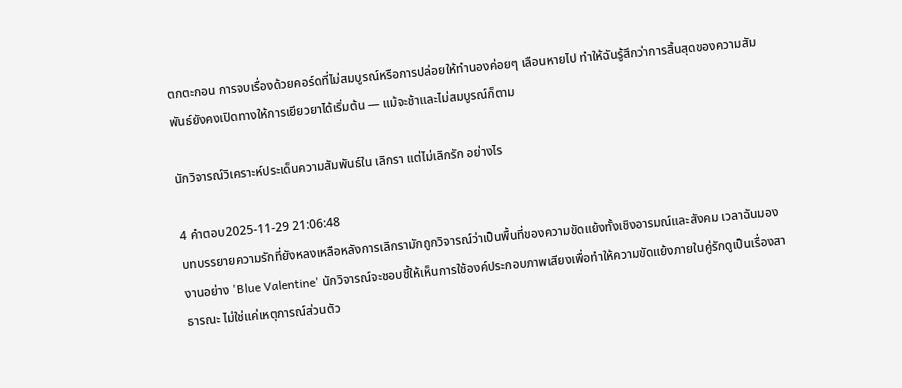ตกตะกอน การจบเรื่องด้วยคอร์ดที่ไม่สมบูรณ์หรือการปล่อยให้ทำนองค่อยๆ เลือนหายไป ทำให้ฉันรู้สึกว่าการสิ้นสุดของความสัมพันธ์ยังคงเปิดทางให้การเยียวยาได้เริ่มต้น — แม้จะช้าและไม่สมบูรณ์ก็ตาม

นักวิจารณ์วิเคราะห์ประเด็นความสัมพันธ์ใน เลิกรา แต่ไม่เลิกรัก อย่างไร

4 คำตอบ2025-11-29 21:06:48
บทบรรยายความรักที่ยังหลงเหลือหลังการเลิกรามักถูกวิจารณ์ว่าเป็นพื้นที่ของความขัดแย้งทั้งเชิงอารมณ์และสังคม เวลาฉันมองงานอย่าง 'Blue Valentine' นักวิจารณ์จะชอบชี้ให้เห็นการใช้องค์ประกอบภาพเสียงเพื่อทำให้ความขัดแย้งภายในคู่รักดูเป็นเรื่องสาธารณะ ไม่ใช่แค่เหตุการณ์ส่วนตัว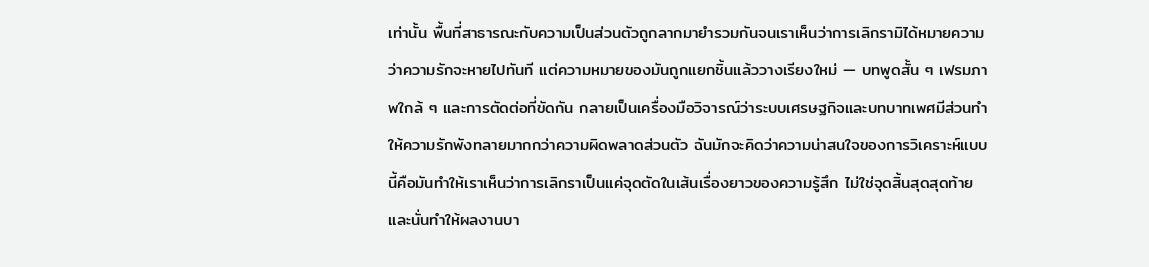เท่านั้น พื้นที่สาธารณะกับความเป็นส่วนตัวถูกลากมายำรวมกันจนเราเห็นว่าการเลิกรามิได้หมายความว่าความรักจะหายไปทันที แต่ความหมายของมันถูกแยกชิ้นแล้ววางเรียงใหม่ — บทพูดสั้น ๆ เฟรมภาพใกล้ ๆ และการตัดต่อที่ขัดกัน กลายเป็นเครื่องมือวิจารณ์ว่าระบบเศรษฐกิจและบทบาทเพศมีส่วนทำให้ความรักพังทลายมากกว่าความผิดพลาดส่วนตัว ฉันมักจะคิดว่าความน่าสนใจของการวิเคราะห์แบบนี้คือมันทำให้เราเห็นว่าการเลิกราเป็นแค่จุดตัดในเส้นเรื่องยาวของความรู้สึก ไม่ใช่จุดสิ้นสุดสุดท้าย และนั่นทำให้ผลงานบา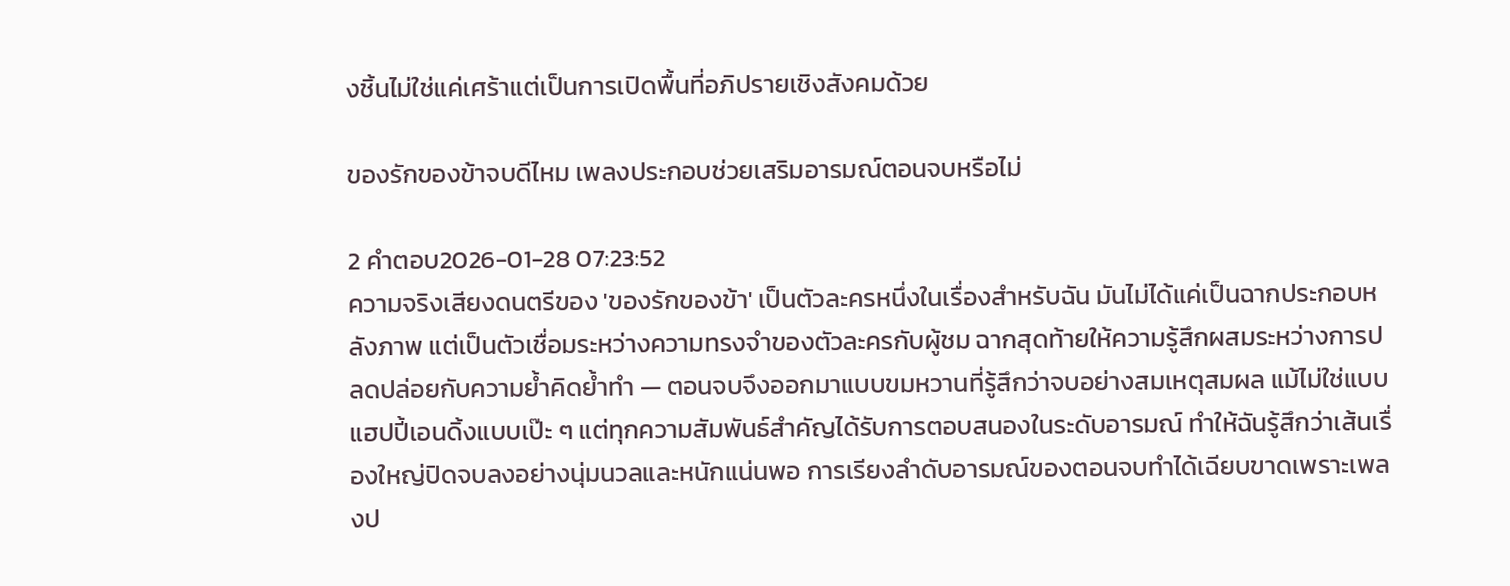งชิ้นไม่ใช่แค่เศร้าแต่เป็นการเปิดพื้นที่อภิปรายเชิงสังคมด้วย

ของรักของข้าจบดีไหม เพลงประกอบช่วยเสริมอารมณ์ตอนจบหรือไม่

2 คำตอบ2026-01-28 07:23:52
ความจริงเสียงดนตรีของ 'ของรักของข้า' เป็นตัวละครหนึ่งในเรื่องสำหรับฉัน มันไม่ได้แค่เป็นฉากประกอบหลังภาพ แต่เป็นตัวเชื่อมระหว่างความทรงจำของตัวละครกับผู้ชม ฉากสุดท้ายให้ความรู้สึกผสมระหว่างการปลดปล่อยกับความย้ำคิดย้ำทำ — ตอนจบจึงออกมาแบบขมหวานที่รู้สึกว่าจบอย่างสมเหตุสมผล แม้ไม่ใช่แบบแฮปปี้เอนดิ้งแบบเป๊ะ ๆ แต่ทุกความสัมพันธ์สำคัญได้รับการตอบสนองในระดับอารมณ์ ทำให้ฉันรู้สึกว่าเส้นเรื่องใหญ่ปิดจบลงอย่างนุ่มนวลและหนักแน่นพอ การเรียงลำดับอารมณ์ของตอนจบทำได้เฉียบขาดเพราะเพลงป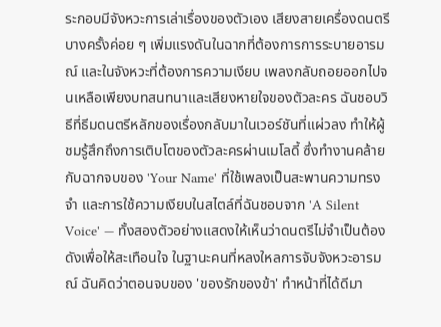ระกอบมีจังหวะการเล่าเรื่องของตัวเอง เสียงสายเครื่องดนตรีบางครั้งค่อย ๆ เพิ่มแรงดันในฉากที่ต้องการการระบายอารมณ์ และในจังหวะที่ต้องการความเงียบ เพลงกลับถอยออกไปจนเหลือเพียงบทสนทนาและเสียงหายใจของตัวละคร ฉันชอบวิธีที่ธีมดนตรีหลักของเรื่องกลับมาในเวอร์ชันที่แผ่วลง ทำให้ผู้ชมรู้สึกถึงการเติบโตของตัวละครผ่านเมโลดี้ ซึ่งทำงานคล้ายกับฉากจบของ 'Your Name' ที่ใช้เพลงเป็นสะพานความทรงจำ และการใช้ความเงียบในสไตล์ที่ฉันชอบจาก 'A Silent Voice' — ทั้งสองตัวอย่างแสดงให้เห็นว่าดนตรีไม่จำเป็นต้องดังเพื่อให้สะเทือนใจ ในฐานะคนที่หลงใหลการจับจังหวะอารมณ์ ฉันคิดว่าตอนจบของ 'ของรักของข้า' ทำหน้าที่ได้ดีมา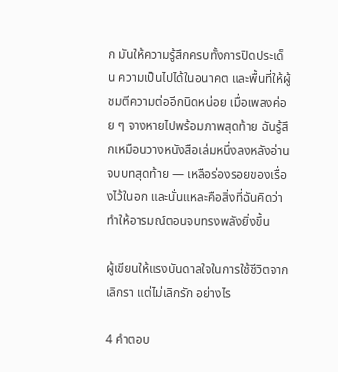ก มันให้ความรู้สึกครบทั้งการปิดประเด็น ความเป็นไปได้ในอนาคต และพื้นที่ให้ผู้ชมตีความต่ออีกนิดหน่อย เมื่อเพลงค่อย ๆ จางหายไปพร้อมภาพสุดท้าย ฉันรู้สึกเหมือนวางหนังสือเล่มหนึ่งลงหลังอ่านจบบทสุดท้าย — เหลือร่องรอยของเรื่องไว้ในอก และนั่นแหละคือสิ่งที่ฉันคิดว่าทำให้อารมณ์ตอนจบทรงพลังยิ่งขึ้น

ผู้เขียนให้แรงบันดาลใจในการใช้ชีวิตจาก เลิกรา แต่ไม่เลิกรัก อย่างไร

4 คำตอบ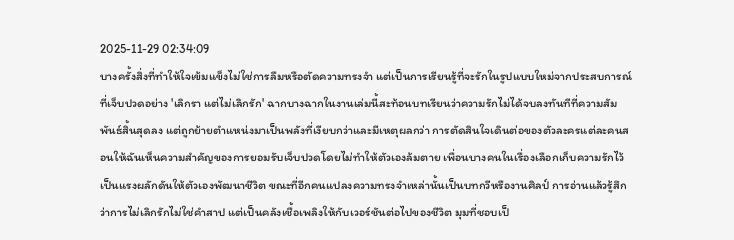2025-11-29 02:34:09
บางครั้งสิ่งที่ทำให้ใจเข้มแข็งไม่ใช่การลืมหรือตัดความทรงจำ แต่เป็นการเรียนรู้ที่จะรักในรูปแบบใหม่จากประสบการณ์ที่เจ็บปวดอย่าง 'เลิกรา แต่ไม่เลิกรัก' ฉากบางฉากในงานเล่มนี้สะท้อนบทเรียนว่าความรักไม่ได้จบลงทันทีที่ความสัมพันธ์สิ้นสุดลง แต่ถูกย้ายตำแหน่งมาเป็นพลังที่เงียบกว่าและมีเหตุผลกว่า การตัดสินใจเดินต่อของตัวละครแต่ละคนสอนให้ฉันเห็นความสำคัญของการยอมรับเจ็บปวดโดยไม่ทำให้ตัวเองล้มตาย เพื่อนบางคนในเรื่องเลือกเก็บความรักไว้เป็นแรงผลักดันให้ตัวเองพัฒนาชีวิต ขณะที่อีกคนแปลงความทรงจำเหล่านั้นเป็นบทกวีหรืองานศิลป์ การอ่านแล้วรู้สึกว่าการไม่เลิกรักไม่ใช่คำสาป แต่เป็นคลังเชื้อเพลิงให้กับเวอร์ชันต่อไปของชีวิต มุมที่ชอบเป็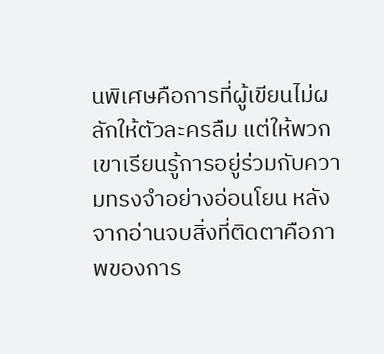นพิเศษคือการที่ผู้เขียนไม่ผลักให้ตัวละครลืม แต่ให้พวกเขาเรียนรู้การอยู่ร่วมกับความทรงจำอย่างอ่อนโยน หลังจากอ่านจบสิ่งที่ติดตาคือภาพของการ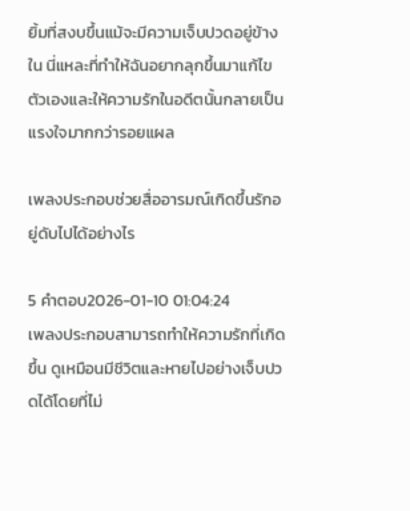ยิ้มที่สงบขึ้นแม้จะมีความเจ็บปวดอยู่ข้างใน นี่แหละที่ทำให้ฉันอยากลุกขึ้นมาแก้ไขตัวเองและให้ความรักในอดีตนั้นกลายเป็นแรงใจมากกว่ารอยแผล

เพลงประกอบช่วยสื่ออารมณ์เกิดขึ้นรักอยู่ดับไปได้อย่างไร

5 คำตอบ2026-01-10 01:04:24
เพลงประกอบสามารถทำให้ความรักที่เกิดขึ้น ดูเหมือนมีชีวิตและหายไปอย่างเจ็บปวดได้โดยที่ไม่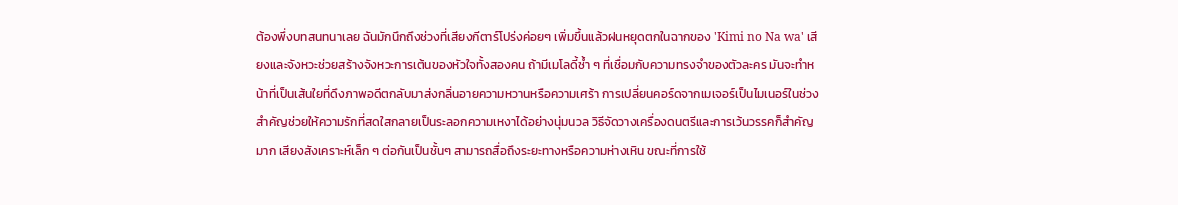ต้องพึ่งบทสนทนาเลย ฉันมักนึกถึงช่วงที่เสียงกีตาร์โปร่งค่อยๆ เพิ่มขึ้นแล้วฝนหยุดตกในฉากของ 'Kimi no Na wa' เสียงและจังหวะช่วยสร้างจังหวะการเต้นของหัวใจทั้งสองคน ถ้ามีเมโลดี้ซ้ำ ๆ ที่เชื่อมกับความทรงจำของตัวละคร มันจะทำหน้าที่เป็นเส้นใยที่ดึงภาพอดีตกลับมาส่งกลิ่นอายความหวานหรือความเศร้า การเปลี่ยนคอร์ดจากเมเจอร์เป็นไมเนอร์ในช่วงสำคัญช่วยให้ความรักที่สดใสกลายเป็นระลอกความเหงาได้อย่างนุ่มนวล วิธีจัดวางเครื่องดนตรีและการเว้นวรรคก็สำคัญมาก เสียงสังเคราะห์เล็ก ๆ ต่อกันเป็นชั้นๆ สามารถสื่อถึงระยะทางหรือความห่างเหิน ขณะที่การใช้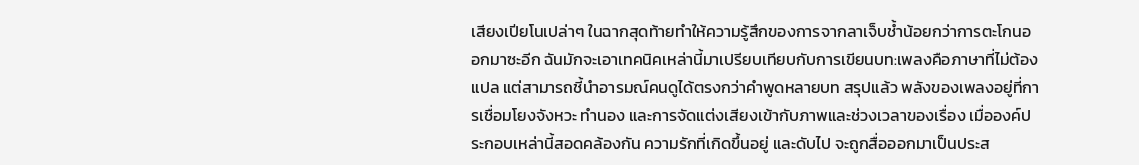เสียงเปียโนเปล่าๆ ในฉากสุดท้ายทำให้ความรู้สึกของการจากลาเจ็บช้ำน้อยกว่าการตะโกนออกมาซะอีก ฉันมักจะเอาเทคนิคเหล่านี้มาเปรียบเทียบกับการเขียนบท:เพลงคือภาษาที่ไม่ต้องแปล แต่สามารถชี้นำอารมณ์คนดูได้ตรงกว่าคำพูดหลายบท สรุปแล้ว พลังของเพลงอยู่ที่การเชื่อมโยงจังหวะ ทำนอง และการจัดแต่งเสียงเข้ากับภาพและช่วงเวลาของเรื่อง เมื่อองค์ประกอบเหล่านี้สอดคล้องกัน ความรักที่เกิดขึ้นอยู่ และดับไป จะถูกสื่อออกมาเป็นประส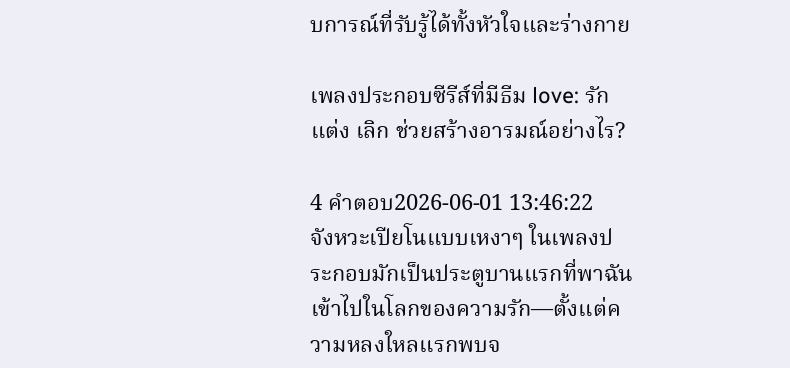บการณ์ที่รับรู้ได้ทั้งหัวใจและร่างกาย

เพลงประกอบซีรีส์ที่มีธีม love: รัก แต่ง เลิก ช่วยสร้างอารมณ์อย่างไร?

4 คำตอบ2026-06-01 13:46:22
จังหวะเปียโนแบบเหงาๆ ในเพลงประกอบมักเป็นประตูบานแรกที่พาฉันเข้าไปในโลกของความรัก—ตั้งแต่ความหลงใหลแรกพบจ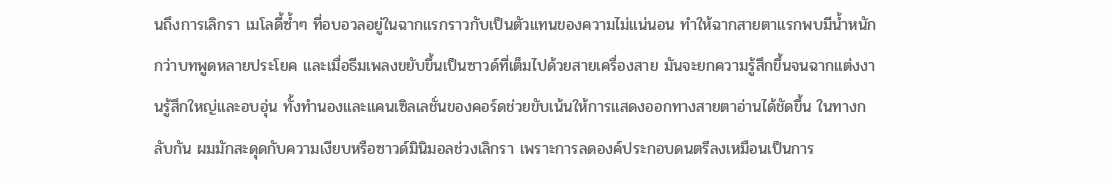นถึงการเลิกรา เมโลดี้ซ้ำๆ ที่อบอวลอยู่ในฉากแรกราวกับเป็นตัวแทนของความไม่แน่นอน ทำให้ฉากสายตาแรกพบมีน้ำหนักกว่าบทพูดหลายประโยค และเมื่อธีมเพลงขยับขึ้นเป็นซาวด์ที่เต็มไปด้วยสายเครื่องสาย มันจะยกความรู้สึกขึ้นจนฉากแต่งงานรู้สึกใหญ่และอบอุ่น ทั้งทำนองและแคนเซิลเลชั่นของคอร์ดช่วยขับเน้นให้การแสดงออกทางสายตาอ่านได้ชัดขึ้น ในทางกลับกัน ผมมักสะดุดกับความเงียบหรือซาวด์มินิมอลช่วงเลิกรา เพราะการลดองค์ประกอบดนตรีลงเหมือนเป็นการ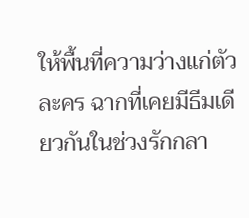ให้พื้นที่ความว่างแก่ตัวละคร ฉากที่เคยมีธีมเดียวกันในช่วงรักกลา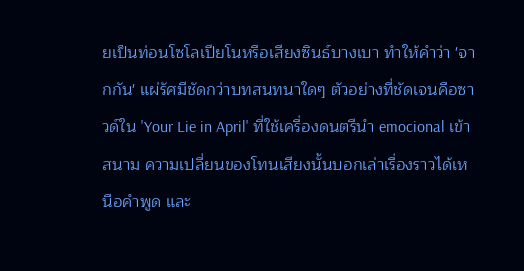ยเป็นท่อนโซโลเปียโนหรือเสียงซินธ์บางเบา ทำให้คำว่า 'จากกัน' แผ่รัศมีชัดกว่าบทสนทนาใดๆ ตัวอย่างที่ชัดเจนคือซาวด์ใน 'Your Lie in April' ที่ใช้เครื่องดนตรีนำ emocional เข้าสนาม ความเปลี่ยนของโทนเสียงนั้นบอกเล่าเรื่องราวได้เหนือคำพูด และ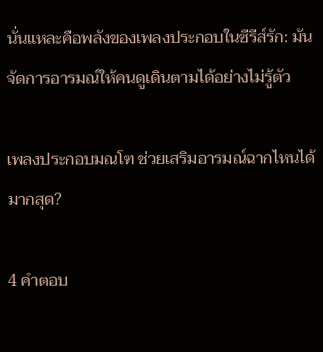นั่นแหละคือพลังของเพลงประกอบในซีรีส์รัก: มันจัดการอารมณ์ให้คนดูเดินตามได้อย่างไม่รู้ตัว

เพลงประกอบมณโฑ ช่วยเสริมอารมณ์ฉากไหนได้มากสุด?

4 คำตอบ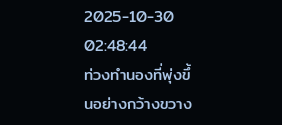2025-10-30 02:48:44
ท่วงทำนองที่พุ่งขึ้นอย่างกว้างขวาง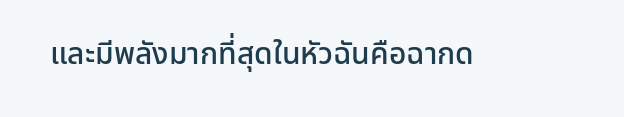และมีพลังมากที่สุดในหัวฉันคือฉากด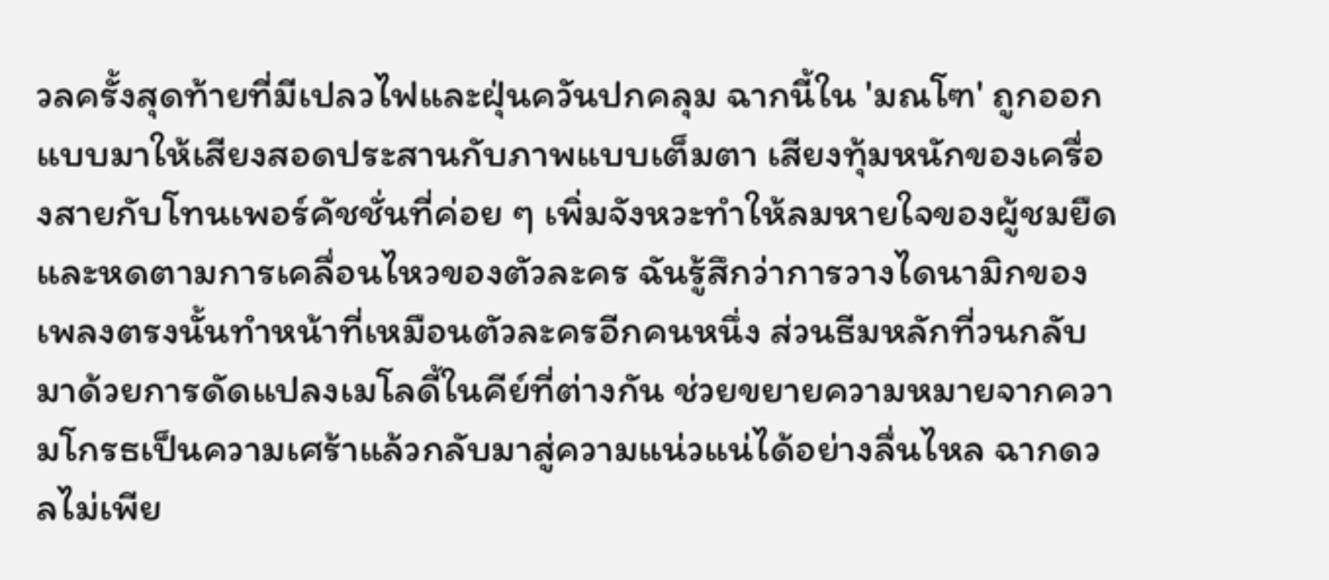วลครั้งสุดท้ายที่มีเปลวไฟและฝุ่นควันปกคลุม ฉากนี้ใน 'มณโฑ' ถูกออกแบบมาให้เสียงสอดประสานกับภาพแบบเต็มตา เสียงทุ้มหนักของเครื่องสายกับโทนเพอร์คัชชั่นที่ค่อย ๆ เพิ่มจังหวะทำให้ลมหายใจของผู้ชมยืดและหดตามการเคลื่อนไหวของตัวละคร ฉันรู้สึกว่าการวางไดนามิกของเพลงตรงนั้นทำหน้าที่เหมือนตัวละครอีกคนหนึ่ง ส่วนธีมหลักที่วนกลับมาด้วยการดัดแปลงเมโลดี้ในคีย์ที่ต่างกัน ช่วยขยายความหมายจากความโกรธเป็นความเศร้าแล้วกลับมาสู่ความแน่วแน่ได้อย่างลื่นไหล ฉากดวลไม่เพีย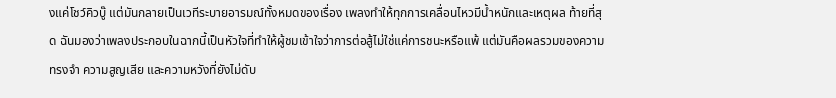งแค่โชว์คิวบู๊ แต่มันกลายเป็นเวทีระบายอารมณ์ทั้งหมดของเรื่อง เพลงทำให้ทุกการเคลื่อนไหวมีน้ำหนักและเหตุผล ท้ายที่สุด ฉันมองว่าเพลงประกอบในฉากนี้เป็นหัวใจที่ทำให้ผู้ชมเข้าใจว่าการต่อสู้ไม่ใช่แค่การชนะหรือแพ้ แต่มันคือผลรวมของความทรงจำ ความสูญเสีย และความหวังที่ยังไม่ดับ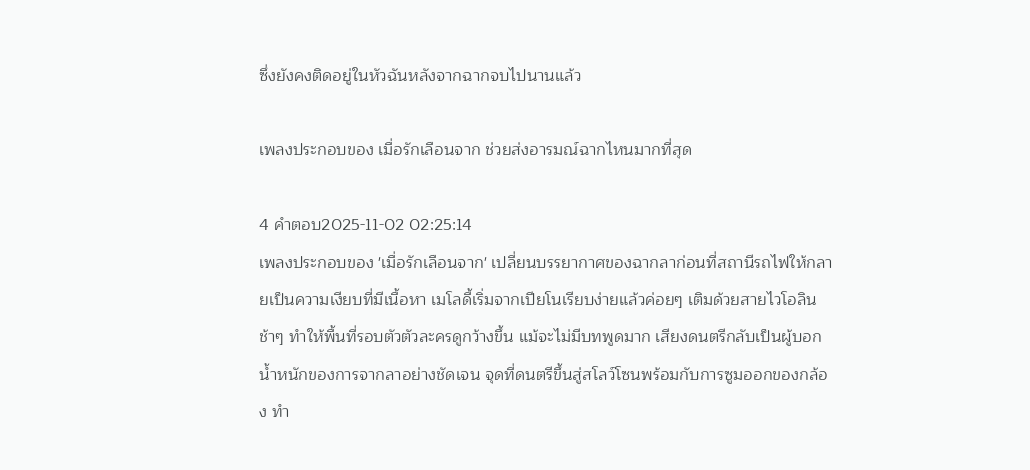ซึ่งยังคงติดอยู่ในหัวฉันหลังจากฉากจบไปนานแล้ว

เพลงประกอบของ เมื่อรักเลือนจาก ช่วยส่งอารมณ์ฉากไหนมากที่สุด

4 คำตอบ2025-11-02 02:25:14
เพลงประกอบของ 'เมื่อรักเลือนจาก' เปลี่ยนบรรยากาศของฉากลาก่อนที่สถานีรถไฟให้กลายเป็นความเงียบที่มีเนื้อหา เมโลดี้เริ่มจากเปียโนเรียบง่ายแล้วค่อยๆ เติมด้วยสายไวโอลินช้าๆ ทำให้พื้นที่รอบตัวตัวละครดูกว้างขึ้น แม้จะไม่มีบทพูดมาก เสียงดนตรีกลับเป็นผู้บอกน้ำหนักของการจากลาอย่างชัดเจน จุดที่ดนตรีขึ้นสู่สโลว์โซนพร้อมกับการซูมออกของกล้อง ทำ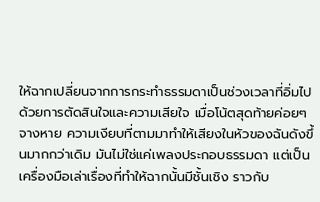ให้ฉากเปลี่ยนจากการกระทำธรรมดาเป็นช่วงเวลาที่อิ่มไปด้วยการตัดสินใจและความเสียใจ เมื่อโน้ตสุดท้ายค่อยๆ จางหาย ความเงียบที่ตามมาทำให้เสียงในหัวของฉันดังขึ้นมากกว่าเดิม มันไม่ใช่แค่เพลงประกอบธรรมดา แต่เป็นเครื่องมือเล่าเรื่องที่ทำให้ฉากนั้นมีชั้นเชิง ราวกับ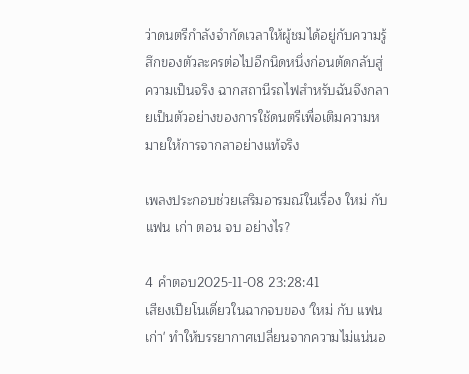ว่าดนตรีกำลังจำกัดเวลาให้ผู้ชมได้อยู่กับความรู้สึกของตัวละครต่อไปอีกนิดหนึ่งก่อนตัดกลับสู่ความเป็นจริง ฉากสถานีรถไฟสำหรับฉันจึงกลายเป็นตัวอย่างของการใช้ดนตรีเพื่อเติมความหมายให้การจากลาอย่างแท้จริง

เพลงประกอบช่วยเสริมอารมณ์ในเรื่อง ใหม่ กับ แฟน เก่า ตอน จบ อย่างไร?

4 คำตอบ2025-11-08 23:28:41
เสียงเปียโนเดี่ยวในฉากจบของ 'ใหม่ กับ แฟน เก่า' ทำให้บรรยากาศเปลี่ยนจากความไม่แน่นอ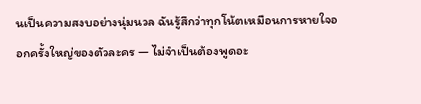นเป็นความสงบอย่างนุ่มนวล ฉันรู้สึกว่าทุกโน้ตเหมือนการหายใจออกครั้งใหญ่ของตัวละคร — ไม่จำเป็นต้องพูดอะ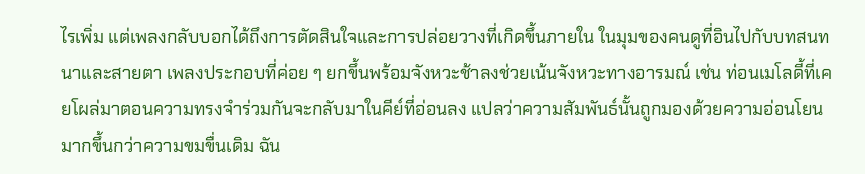ไรเพิ่ม แต่เพลงกลับบอกได้ถึงการตัดสินใจและการปล่อยวางที่เกิดขึ้นภายใน ในมุมของคนดูที่อินไปกับบทสนทนาและสายตา เพลงประกอบที่ค่อย ๆ ยกขึ้นพร้อมจังหวะช้าลงช่วยเน้นจังหวะทางอารมณ์ เช่น ท่อนเมโลดี้ที่เคยโผล่มาตอนความทรงจำร่วมกันจะกลับมาในคีย์ที่อ่อนลง แปลว่าความสัมพันธ์นั้นถูกมองด้วยความอ่อนโยนมากขึ้นกว่าความขมขื่นเดิม ฉัน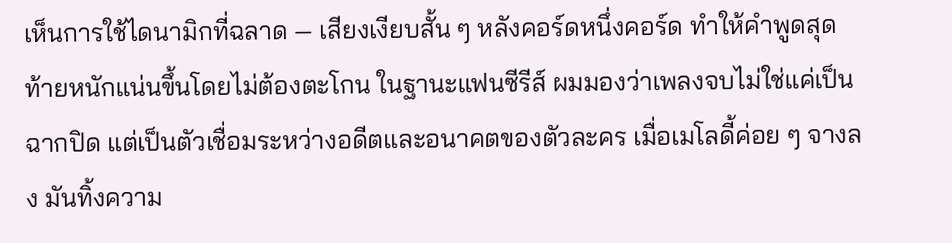เห็นการใช้ไดนามิกที่ฉลาด — เสียงเงียบสั้น ๆ หลังคอร์ดหนึ่งคอร์ด ทำให้คำพูดสุดท้ายหนักแน่นขึ้นโดยไม่ต้องตะโกน ในฐานะแฟนซีรีส์ ผมมองว่าเพลงจบไม่ใช่แค่เป็นฉากปิด แต่เป็นตัวเชื่อมระหว่างอดีตและอนาคตของตัวละคร เมื่อเมโลดี้ค่อย ๆ จางลง มันทิ้งความ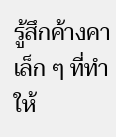รู้สึกค้างคาเล็ก ๆ ที่ทำให้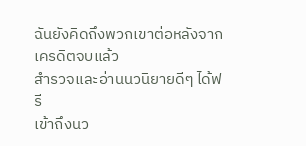ฉันยังคิดถึงพวกเขาต่อหลังจากเครดิตจบแล้ว
สำรวจและอ่านนวนิยายดีๆ ได้ฟรี
เข้าถึงนว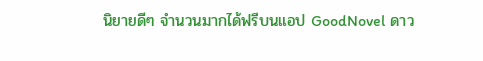นิยายดีๆ จำนวนมากได้ฟรีบนแอป GoodNovel ดาว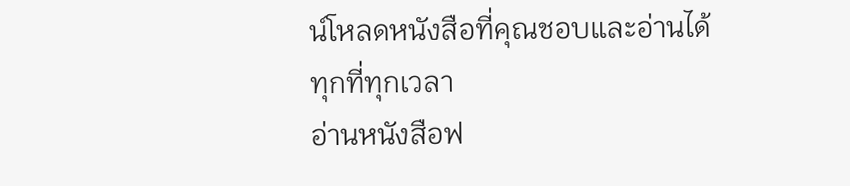น์โหลดหนังสือที่คุณชอบและอ่านได้ทุกที่ทุกเวลา
อ่านหนังสือฟ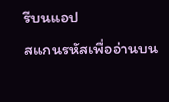รีบนแอป
สแกนรหัสเพื่ออ่านบน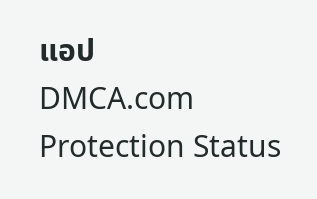แอป
DMCA.com Protection Status